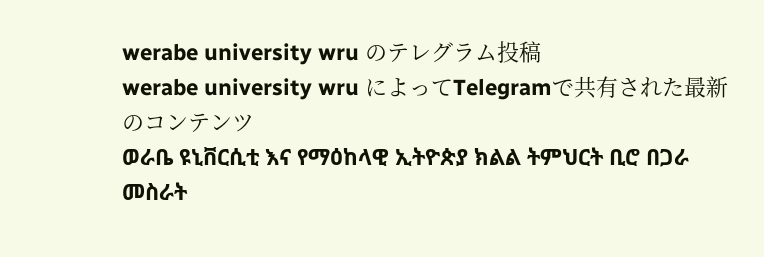werabe university wru のテレグラム投稿
werabe university wru によってTelegramで共有された最新のコンテンツ
ወራቤ ዩኒቨርሲቲ እና የማዕከላዊ ኢትዮጵያ ክልል ትምህርት ቢሮ በጋራ መስራት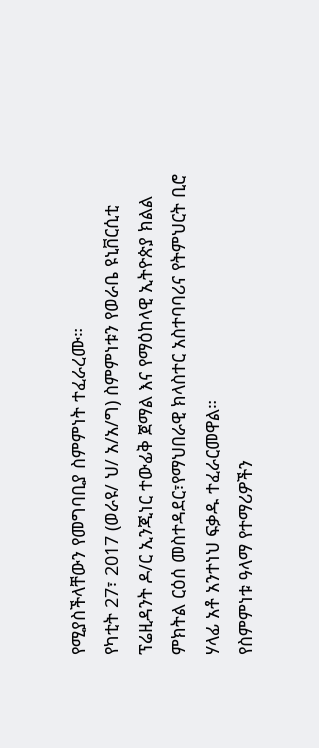የሚያስችላቸውን የመግባቢያ ስምምነት ተፈራረሙ።
የካቲት 27፣ 2017 (ወራዩ/ ህ/ አ/አ/ግ) ስምምነቱን የወራቤ ዩኒቨርሲቲ ፕሬዚዳንት ዶ/ር ኢንጂነር ተውፊቅ ጀማል እና የማዕከላዊ ኢትዮጵያ ክልል ምክትል ርዕሰ መስተዳደር፣የማህበራዊ ክላስተር አስተባባሪና የትምህርት ቢሮ ሃላፊ አቶ አንተነህ ፍቃዱ ተፈራርመዋል።
የስምምነቱ ዓላማ የተማሪዎችን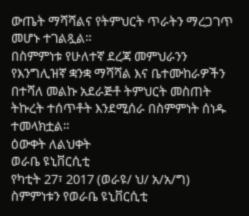ውጤት ማሻሻልና የትምህርት ጥራትን ማረጋገጥ መሆኑ ተገልጿል።
በስምምነቱ የሁለተኛ ደረጃ መምህራንን የእንግሊዝኛ ቋንቋ ማሻሻል እና ቤተሙከራዎችን በተሻለ መልኩ አደራጅቶ ትምህርት መስጠት ትኩረት ተሰጥቶት እንደሚሰራ በስምምነት ሰነዱ ተመላክቷል።
ዕውቀት ለልህቀት
ወራቤ ዩኒቨርሲቲ
የካቲት 27፣ 2017 (ወራዩ/ ህ/ አ/አ/ግ) ስምምነቱን የወራቤ ዩኒቨርሲቲ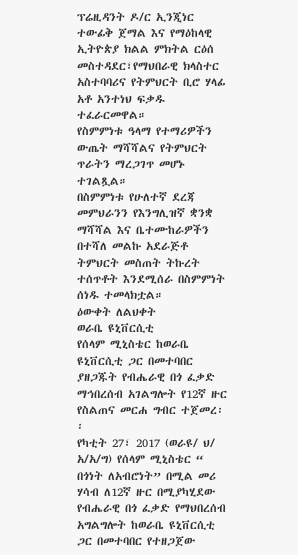ፕሬዚዳንት ዶ/ር ኢንጂነር ተውፊቅ ጀማል እና የማዕከላዊ ኢትዮጵያ ክልል ምክትል ርዕሰ መስተዳደር፣የማህበራዊ ክላስተር አስተባባሪና የትምህርት ቢሮ ሃላፊ አቶ አንተነህ ፍቃዱ ተፈራርመዋል።
የስምምነቱ ዓላማ የተማሪዎችን ውጤት ማሻሻልና የትምህርት ጥራትን ማረጋገጥ መሆኑ ተገልጿል።
በስምምነቱ የሁለተኛ ደረጃ መምህራንን የእንግሊዝኛ ቋንቋ ማሻሻል እና ቤተሙከራዎችን በተሻለ መልኩ አደራጅቶ ትምህርት መስጠት ትኩረት ተሰጥቶት እንደሚሰራ በስምምነት ሰነዱ ተመላክቷል።
ዕውቀት ለልህቀት
ወራቤ ዩኒቨርሲቲ
የሰላም ሚኒስቴር ከወራቤ ዩኒቨርሲቲ ጋር በመተባበር ያዘጋጁት የብሔራዊ በጎ ፈቃድ ማኅበረሰብ አገልግሎት የ12ኛ ዙር የስልጠና መርሐ ግብር ተጀመረ፡፡
የካቲት 27፣ 2017 (ወራዩ/ ህ/ አ/አ/ግ) የሰላም ሚኒስቴር “ በጎነት ለአብሮነት” በሚል መሪ ሃሳብ ለ12ኛ ዙር በሚያካሂደው የብሔራዊ በጎ ፈቃድ የማህበረሰብ አግልግሎት ከወራቤ ዩኒቨርሲቲ ጋር በመተባበር የተዘጋጀው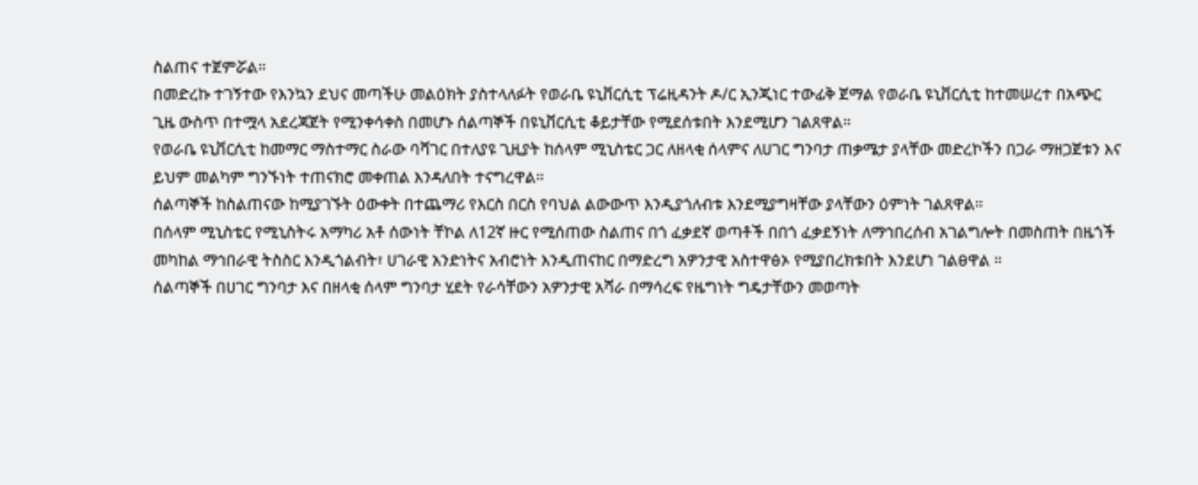ስልጠና ተጀምሯል።
በመድረኩ ተገኝተው የእንኳን ደህና መጣችሁ መልዕክት ያስተላለፉት የወራቤ ዩኒቨርሲቲ ፕሬዚዳንት ዶ/ር ኢንጂነር ተውፊቅ ጀማል የወራቤ ዩኒቨርሲቲ ከተመሠረተ በአጭር ጊዜ ውስጥ በተሟላ አደረጃጀት የሚንቀሳቀስ በመሆኑ ሰልጣኞች በዩኒቨርሲቲ ቆይታቸው የሚደሰቱበት እንደሚሆን ገልጸዋል።
የወራቤ ዩኒቨርሲቲ ከመማር ማስተማር ስራው ባሻገር በተለያዩ ጊዚያት ከሰላም ሚኒስቴር ጋር ለዘላቂ ሰላምና ለሀገር ግንባታ ጠቃሜታ ያላቸው መድረኮችን በጋራ ማዘጋጀቱን እና ይህም መልካም ግንኙነት ተጠናክሮ መቀጠል እንዳለበት ተናግረዋል።
ሰልጣኞች ከስልጠናው ከሚያገኙት ዕውቀት በተጨማሪ የእርስ በርስ የባህል ልውውጥ እንዲያጎለብቱ እንደሚያግዛቸው ያላቸውን ዕምነት ገልጸዋል።
በሰላም ሚኒስቴር የሚኒስትሩ አማካሪ አቶ ሰውነት ቸኮል ለ12ኛ ዙር የሚሰጠው ስልጠና በጎ ፈቃደኛ ወጣቶች በበጎ ፈቃደኝነት ለማኅበረሰብ አገልግሎት በመስጠት በዜጎች መካከል ማኅበራዊ ትስስር እንዲጎልብት፣ ሀገራዊ አንድነትና አብሮነት እንዲጠናከር በማድረግ አዎንታዊ አስተዋፅኦ የሚያበረክቱበት እንደሆነ ገልፀዋል ።
ሰልጣኞች በሀገር ግንባታ እና በዘላቂ ሰላም ግንባታ ሂደት የራሳቸውን አዎንታዊ አሻራ በማሳረፍ የዜግነት ግዴታቸውን መወጣት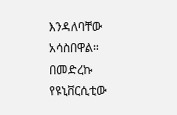እንዳለባቸው አሳስበዋል።
በመድረኩ የዩኒቨርሲቲው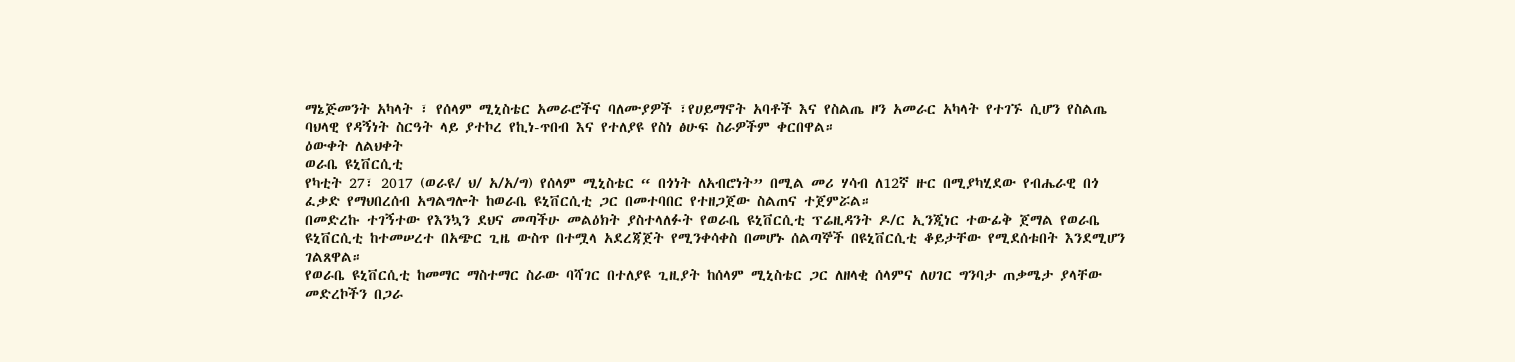ማኔጅመንት አካላት ፣ የሰላም ሚኒስቴር አመራሮችና ባለሙያዎች ፣የሀይማኖት አባቶች እና የስልጤ ዞን አመራር አካላት የተገኙ ሲሆን የስልጤ ባህላዊ የዳኝነት ስርዓት ላይ ያተኮረ የኪነ-ጥበብ እና የተለያዩ የስነ ፅሁፍ ስራዎችም ቀርበዋል።
ዕውቀት ለልህቀት
ወራቤ ዩኒቨርሲቲ
የካቲት 27፣ 2017 (ወራዩ/ ህ/ አ/አ/ግ) የሰላም ሚኒስቴር “ በጎነት ለአብሮነት” በሚል መሪ ሃሳብ ለ12ኛ ዙር በሚያካሂደው የብሔራዊ በጎ ፈቃድ የማህበረሰብ አግልግሎት ከወራቤ ዩኒቨርሲቲ ጋር በመተባበር የተዘጋጀው ስልጠና ተጀምሯል።
በመድረኩ ተገኝተው የእንኳን ደህና መጣችሁ መልዕክት ያስተላለፉት የወራቤ ዩኒቨርሲቲ ፕሬዚዳንት ዶ/ር ኢንጂነር ተውፊቅ ጀማል የወራቤ ዩኒቨርሲቲ ከተመሠረተ በአጭር ጊዜ ውስጥ በተሟላ አደረጃጀት የሚንቀሳቀስ በመሆኑ ሰልጣኞች በዩኒቨርሲቲ ቆይታቸው የሚደሰቱበት እንደሚሆን ገልጸዋል።
የወራቤ ዩኒቨርሲቲ ከመማር ማስተማር ስራው ባሻገር በተለያዩ ጊዚያት ከሰላም ሚኒስቴር ጋር ለዘላቂ ሰላምና ለሀገር ግንባታ ጠቃሜታ ያላቸው መድረኮችን በጋራ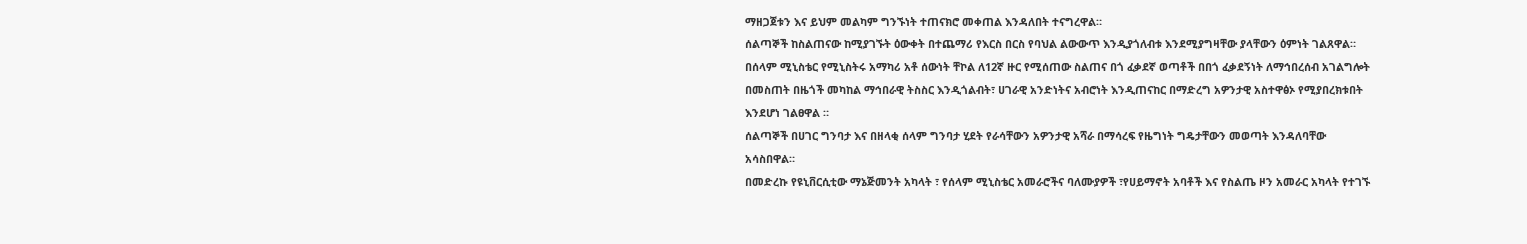ማዘጋጀቱን እና ይህም መልካም ግንኙነት ተጠናክሮ መቀጠል እንዳለበት ተናግረዋል።
ሰልጣኞች ከስልጠናው ከሚያገኙት ዕውቀት በተጨማሪ የእርስ በርስ የባህል ልውውጥ እንዲያጎለብቱ እንደሚያግዛቸው ያላቸውን ዕምነት ገልጸዋል።
በሰላም ሚኒስቴር የሚኒስትሩ አማካሪ አቶ ሰውነት ቸኮል ለ12ኛ ዙር የሚሰጠው ስልጠና በጎ ፈቃደኛ ወጣቶች በበጎ ፈቃደኝነት ለማኅበረሰብ አገልግሎት በመስጠት በዜጎች መካከል ማኅበራዊ ትስስር እንዲጎልብት፣ ሀገራዊ አንድነትና አብሮነት እንዲጠናከር በማድረግ አዎንታዊ አስተዋፅኦ የሚያበረክቱበት እንደሆነ ገልፀዋል ።
ሰልጣኞች በሀገር ግንባታ እና በዘላቂ ሰላም ግንባታ ሂደት የራሳቸውን አዎንታዊ አሻራ በማሳረፍ የዜግነት ግዴታቸውን መወጣት እንዳለባቸው አሳስበዋል።
በመድረኩ የዩኒቨርሲቲው ማኔጅመንት አካላት ፣ የሰላም ሚኒስቴር አመራሮችና ባለሙያዎች ፣የሀይማኖት አባቶች እና የስልጤ ዞን አመራር አካላት የተገኙ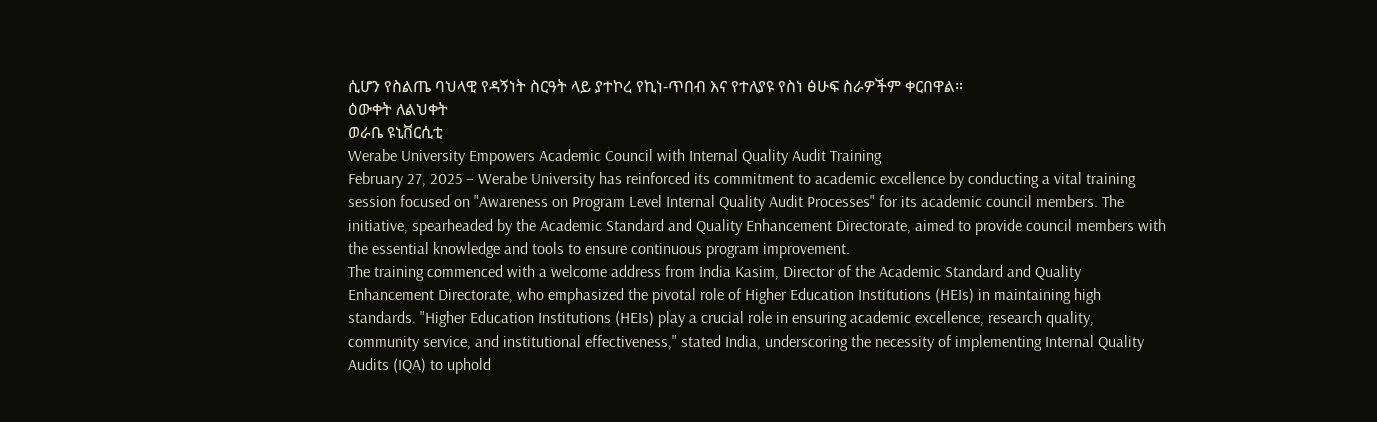ሲሆን የስልጤ ባህላዊ የዳኝነት ስርዓት ላይ ያተኮረ የኪነ-ጥበብ እና የተለያዩ የስነ ፅሁፍ ስራዎችም ቀርበዋል።
ዕውቀት ለልህቀት
ወራቤ ዩኒቨርሲቲ
Werabe University Empowers Academic Council with Internal Quality Audit Training
February 27, 2025 – Werabe University has reinforced its commitment to academic excellence by conducting a vital training session focused on "Awareness on Program Level Internal Quality Audit Processes" for its academic council members. The initiative, spearheaded by the Academic Standard and Quality Enhancement Directorate, aimed to provide council members with the essential knowledge and tools to ensure continuous program improvement.
The training commenced with a welcome address from India Kasim, Director of the Academic Standard and Quality Enhancement Directorate, who emphasized the pivotal role of Higher Education Institutions (HEIs) in maintaining high standards. "Higher Education Institutions (HEIs) play a crucial role in ensuring academic excellence, research quality, community service, and institutional effectiveness," stated India, underscoring the necessity of implementing Internal Quality Audits (IQA) to uphold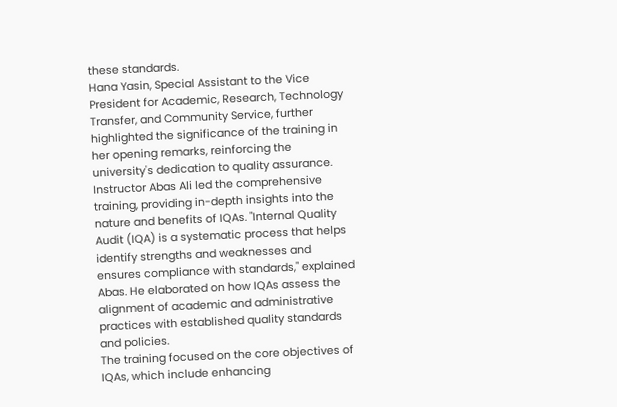these standards.
Hana Yasin, Special Assistant to the Vice President for Academic, Research, Technology Transfer, and Community Service, further highlighted the significance of the training in her opening remarks, reinforcing the university's dedication to quality assurance.
Instructor Abas Ali led the comprehensive training, providing in-depth insights into the nature and benefits of IQAs. "Internal Quality Audit (IQA) is a systematic process that helps identify strengths and weaknesses and ensures compliance with standards," explained Abas. He elaborated on how IQAs assess the alignment of academic and administrative practices with established quality standards and policies.
The training focused on the core objectives of IQAs, which include enhancing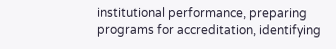institutional performance, preparing programs for accreditation, identifying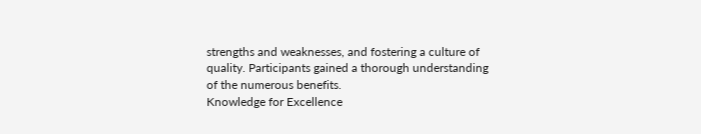strengths and weaknesses, and fostering a culture of quality. Participants gained a thorough understanding of the numerous benefits.
Knowledge for Excellence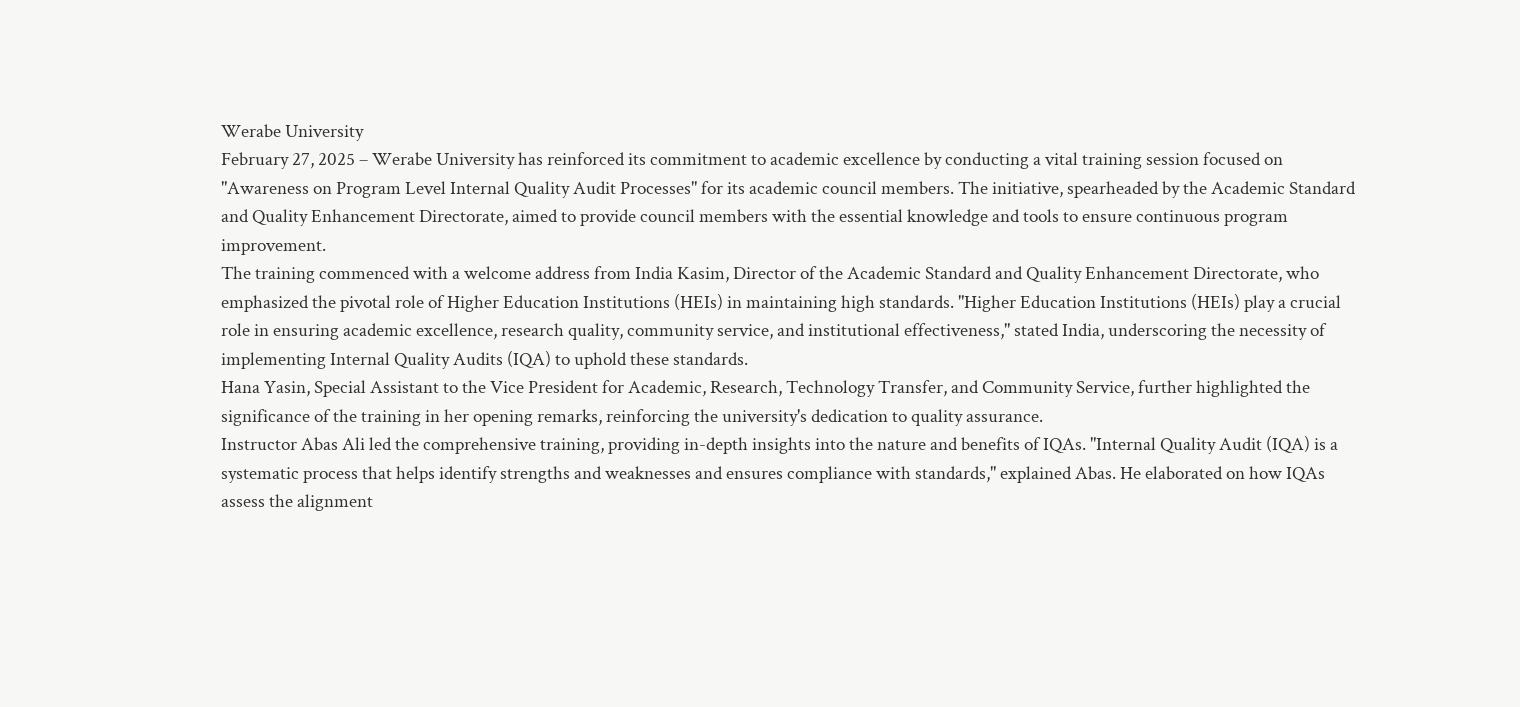Werabe University
February 27, 2025 – Werabe University has reinforced its commitment to academic excellence by conducting a vital training session focused on "Awareness on Program Level Internal Quality Audit Processes" for its academic council members. The initiative, spearheaded by the Academic Standard and Quality Enhancement Directorate, aimed to provide council members with the essential knowledge and tools to ensure continuous program improvement.
The training commenced with a welcome address from India Kasim, Director of the Academic Standard and Quality Enhancement Directorate, who emphasized the pivotal role of Higher Education Institutions (HEIs) in maintaining high standards. "Higher Education Institutions (HEIs) play a crucial role in ensuring academic excellence, research quality, community service, and institutional effectiveness," stated India, underscoring the necessity of implementing Internal Quality Audits (IQA) to uphold these standards.
Hana Yasin, Special Assistant to the Vice President for Academic, Research, Technology Transfer, and Community Service, further highlighted the significance of the training in her opening remarks, reinforcing the university's dedication to quality assurance.
Instructor Abas Ali led the comprehensive training, providing in-depth insights into the nature and benefits of IQAs. "Internal Quality Audit (IQA) is a systematic process that helps identify strengths and weaknesses and ensures compliance with standards," explained Abas. He elaborated on how IQAs assess the alignment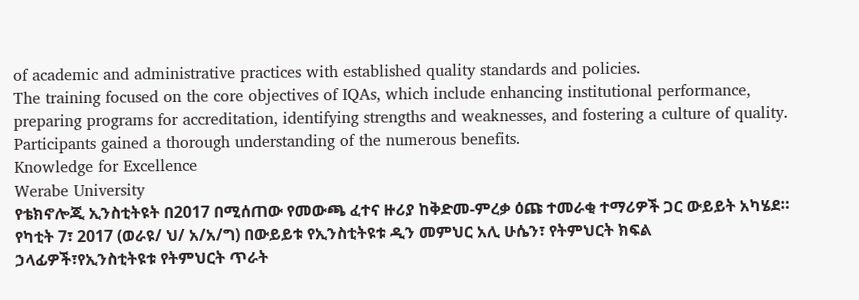of academic and administrative practices with established quality standards and policies.
The training focused on the core objectives of IQAs, which include enhancing institutional performance, preparing programs for accreditation, identifying strengths and weaknesses, and fostering a culture of quality. Participants gained a thorough understanding of the numerous benefits.
Knowledge for Excellence
Werabe University
የቴክኖሎጂ ኢንስቲትዩት በ2017 በሚሰጠው የመውጫ ፈተና ዙሪያ ከቅድመ-ምረቃ ዕጩ ተመራቂ ተማሪዎች ጋር ውይይት አካሄደ።
የካቲት 7፣ 2017 (ወራዩ/ ህ/ አ/አ/ግ) በውይይቱ የኢንስቲትዩቱ ዲን መምህር አሊ ሁሴን፣ የትምህርት ክፍል ኃላፊዎች፣የኢንስቲትዩቱ የትምህርት ጥራት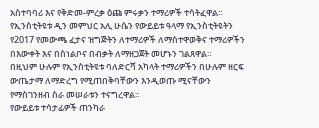አስተባባሪ እና የቅድመ-ምረቃ ዕጩ ምሩቃን ተማሪዎች ተሳትፈዋል።
የኢንስቲትዩቱ ዲን መምህር አሊ ሁሴን የውይይቱ ዓላማ የኢንስቲትዩትን የ2017 የመውጫ ፈታና ዝግጅትን ለተማሪዎች ለማስተዋወቅና ተማሪዎችን በእውቀት እና በስነልቦና በብቃት ለማዘጋጀት መሆኑን ገልጸዋል።
በዚህም ሁሉም የኢንስቲትዩቱ ባለድርሻ አካላት ተማሪዎችን በሁሉም ዘርፍ ውጤታማ ለማድረግ የሚጠበቅባቸውን እንዲወጡ ሚናቸውን የማስገንዘብ ስራ መሠራቱን ተናግረዋል።
የውይይቱ ተሳታፊዎች ጠንካራ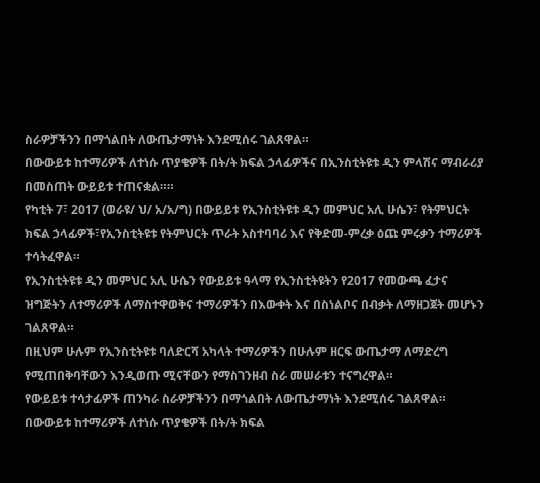ስራዎቻችንን በማጎልበት ለውጤታማነት እንደሚሰሩ ገልጸዋል።
በውውይቱ ከተማሪዎች ለተነሱ ጥያቄዎች በት/ት ክፍል ኃላፊዎችና በኢንስቲትዩቱ ዲን ምላሽና ማብራሪያ በመስጠት ውይይቱ ተጠናቋል።።
የካቲት 7፣ 2017 (ወራዩ/ ህ/ አ/አ/ግ) በውይይቱ የኢንስቲትዩቱ ዲን መምህር አሊ ሁሴን፣ የትምህርት ክፍል ኃላፊዎች፣የኢንስቲትዩቱ የትምህርት ጥራት አስተባባሪ እና የቅድመ-ምረቃ ዕጩ ምሩቃን ተማሪዎች ተሳትፈዋል።
የኢንስቲትዩቱ ዲን መምህር አሊ ሁሴን የውይይቱ ዓላማ የኢንስቲትዩትን የ2017 የመውጫ ፈታና ዝግጅትን ለተማሪዎች ለማስተዋወቅና ተማሪዎችን በእውቀት እና በስነልቦና በብቃት ለማዘጋጀት መሆኑን ገልጸዋል።
በዚህም ሁሉም የኢንስቲትዩቱ ባለድርሻ አካላት ተማሪዎችን በሁሉም ዘርፍ ውጤታማ ለማድረግ የሚጠበቅባቸውን እንዲወጡ ሚናቸውን የማስገንዘብ ስራ መሠራቱን ተናግረዋል።
የውይይቱ ተሳታፊዎች ጠንካራ ስራዎቻችንን በማጎልበት ለውጤታማነት እንደሚሰሩ ገልጸዋል።
በውውይቱ ከተማሪዎች ለተነሱ ጥያቄዎች በት/ት ክፍል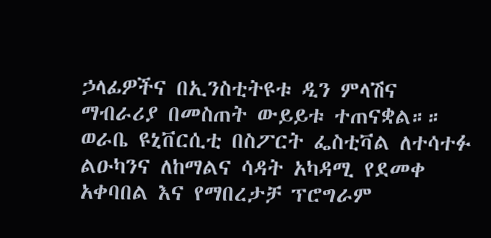ኃላፊዎችና በኢንስቲትዩቱ ዲን ምላሽና ማብራሪያ በመስጠት ውይይቱ ተጠናቋል።።
ወራቤ ዩኒቨርሲቲ በስፖርት ፌስቲቫል ለተሳተፉ ልዑካንና ለከማልና ሳዳት አካዳሚ የደመቀ አቀባበል እና የማበረታቻ ፕሮግራም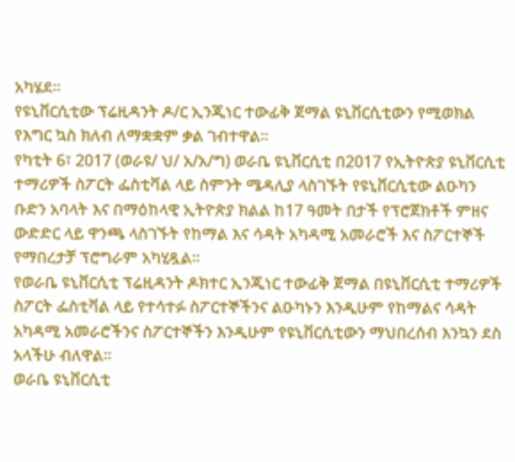አካሄደ።
የዩኒቨርሲቲው ፕሬዚዳንት ዶ/ር ኢንጂነር ተውፊቅ ጀማል ዩኒቨርሲቲውን የሚወክል የእግር ኳስ ክለብ ለማቋቋም ቃል ገብተዋል።
የካቲት 6፣ 2017 (ወራዩ/ ህ/ አ/አ/ግ) ወራቤ ዩኒቨርሲቲ በ2017 የኢትዮጵያ ዩኒቨርሲቲ ተማሪዎች ስፖርት ፌስቲቫል ላይ ስምንት ሜዳሊያ ላስገኙት የዩኒቨርሲቲው ልዑካን ቡድን አባላት እና በማዕከላዊ ኢትዮጵያ ክልል ከ17 ዓመት በታች የፕሮጀክቶች ምዘና ውድድር ላይ ዋንጫ ላስገኙት የከማል እና ሳዳት አካዳሚ አመራሮች እና ስፖርተኞች የማበረታቻ ፕሮግራም አካሂዷል።
የወራቤ ዩኒቨርሲቲ ፕሬዚዳንት ዶክተር ኢንጂነር ተውፊቅ ጀማል በዩኒቨርሲቲ ተማሪዎች ስፖርት ፌስቲቫል ላይ የተሳተፉ ስፖርተኞችንና ልዑካኑን እንዲሁም የከማልና ሳዳት አካዳሚ አመራሮችንና ስፖርተኞችን እንዲሁም የዩኒቨርሲቲውን ማህበረሰብ እንኳን ደስ አላችሁ ብለዋል።
ወራቤ ዩኒቨርሲቲ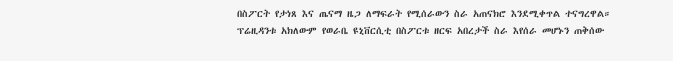በስፖርት የታነጸ እና ጤናማ ዜጋ ለማፍራት የሚሰራውን ስራ አጠናክሮ እንደሚቀጥል ተናግረዋል።
ፕሬዚዳንቱ አክለውም የወራቤ ዩኒቨርሲቲ በስፖርቱ ዘርፍ አበረታች ስራ እየሰራ መሆኑን ጠቅሰው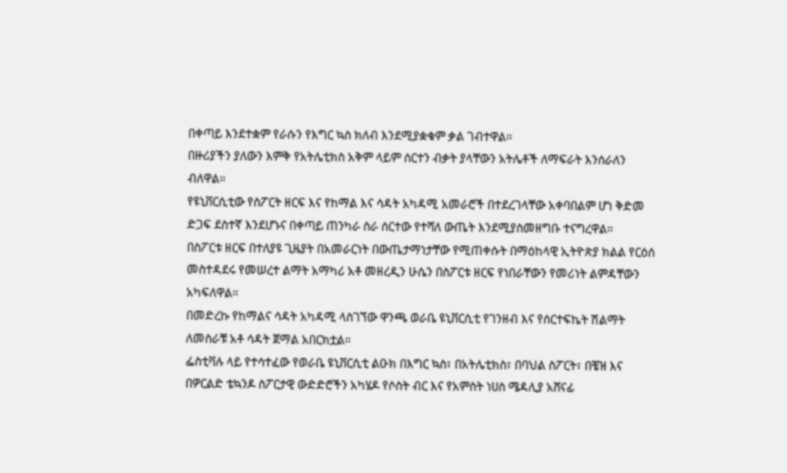በቀጣይ እንደተቋም የራሱን የእግር ኳስ ክለብ እንደሚያቋቁም ቃል ገብተዋል።
በዙሪያችን ያለውን እምቅ የአትሌቲክስ አቅም ላይም ሰርተን ብቃት ያላቸውን አትሌቶች ለማፍራት እንሰራለን ብለዋል።
የዩኒቨርሲቲው የስፖርት ዘርፍ እና የከማል እና ሳዳት አካዳሚ አመራሮች በተደረገላቸው አቀባበልም ሆነ ቅድመ ድጋፍ ደስተኛ እንደሆኑና በቀጣይ ጠንካራ ስራ ሰርተው የተሻለ ውጤት እንደሚያስመዘግቡ ተናግረዋል።
በስፖርቱ ዘርፍ በተለያዩ ጊዜያት በአመራርነት በውጤታማነታቸው የሚጠቀሱት በማዕከላዊ ኢትዮጵያ ክልል የርዕሰ መስተዳደሩ የመሠረተ ልማት አማካሪ አቶ መዘረዲን ሁሴን በስፖርቱ ዘርፍ የነበራቸውን የመሪነት ልምዳቸውን አካፍለዋል።
በመድረኩ የከማልና ሳዳት አካዳሚ ላስገኘው ዋንጫ ወራቤ ዩኒቨርሲቲ የገንዘብ እና የሰርተፍኬት ሽልማት ለመስራቹ አቶ ሳዳት ጀማል አበርክቷል።
ፌስቲቫሉ ላይ የተሳተፈው የወራቤ ዩኒቨርሲቲ ልዑክ በእግር ኳስ፣ በአትሌቲክስ፣ በባህል ስፖርት፣ በቼዝ እና በዎርልድ ቴኳንዶ ስፖርታዊ ውድድሮችን አካሄዶ የሶስት ብር እና የአምስት ነሀስ ሜዳሊያ አሸናፊ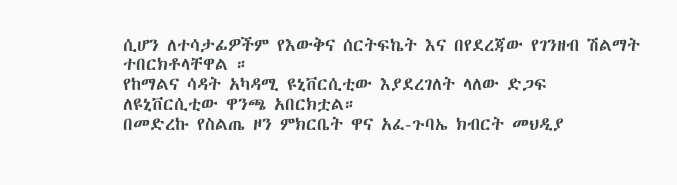ሲሆን ለተሳታፊዎችም የእውቅና ሰርትፍኬት እና በየደረጃው የገንዘብ ሽልማት ተበርክቶላቸዋል ።
የከማልና ሳዳት አካዳሚ ዩኒቨርሲቲው እያደረገለት ላለው ድጋፍ ለዩኒቨርሲቲው ዋንጫ አበርክቷል።
በመድረኩ የስልጤ ዞን ምክርቤት ዋና አፈ-ጉባኤ ክብርት መህዲያ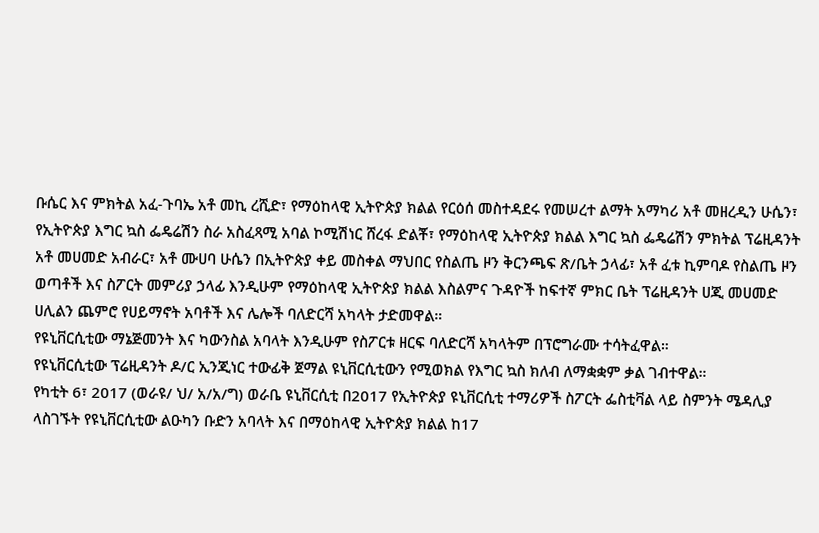ቡሴር እና ምክትል አፈ-ጉባኤ አቶ መኪ ረሺድ፣ የማዕከላዊ ኢትዮጵያ ክልል የርዕሰ መስተዳደሩ የመሠረተ ልማት አማካሪ አቶ መዘረዲን ሁሴን፣ የኢትዮጵያ እግር ኳስ ፌዴሬሽን ስራ አስፈጻሚ አባል ኮሚሽነር ሸረፋ ድልቾ፣ የማዕከላዊ ኢትዮጵያ ክልል እግር ኳስ ፌዴሬሽን ምክትል ፕሬዚዳንት አቶ መሀመድ አብራር፣ አቶ ሙሀባ ሁሴን በኢትዮጵያ ቀይ መስቀል ማህበር የስልጤ ዞን ቅርንጫፍ ጽ/ቤት ኃላፊ፣ አቶ ፈቱ ኪምባዶ የስልጤ ዞን ወጣቶች እና ስፖርት መምሪያ ኃላፊ እንዲሁም የማዕከላዊ ኢትዮጵያ ክልል እስልምና ጉዳዮች ከፍተኛ ምክር ቤት ፕሬዚዳንት ሀጂ መሀመድ ሀሊልን ጨምሮ የሀይማኖት አባቶች እና ሌሎች ባለድርሻ አካላት ታድመዋል።
የዩኒቨርሲቲው ማኔጅመንት እና ካውንስል አባላት እንዲሁም የስፖርቱ ዘርፍ ባለድርሻ አካላትም በፕሮግራሙ ተሳትፈዋል።
የዩኒቨርሲቲው ፕሬዚዳንት ዶ/ር ኢንጂነር ተውፊቅ ጀማል ዩኒቨርሲቲውን የሚወክል የእግር ኳስ ክለብ ለማቋቋም ቃል ገብተዋል።
የካቲት 6፣ 2017 (ወራዩ/ ህ/ አ/አ/ግ) ወራቤ ዩኒቨርሲቲ በ2017 የኢትዮጵያ ዩኒቨርሲቲ ተማሪዎች ስፖርት ፌስቲቫል ላይ ስምንት ሜዳሊያ ላስገኙት የዩኒቨርሲቲው ልዑካን ቡድን አባላት እና በማዕከላዊ ኢትዮጵያ ክልል ከ17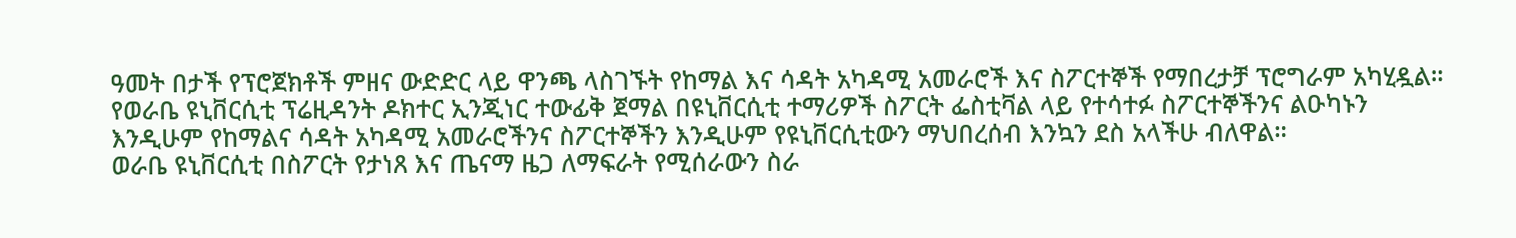ዓመት በታች የፕሮጀክቶች ምዘና ውድድር ላይ ዋንጫ ላስገኙት የከማል እና ሳዳት አካዳሚ አመራሮች እና ስፖርተኞች የማበረታቻ ፕሮግራም አካሂዷል።
የወራቤ ዩኒቨርሲቲ ፕሬዚዳንት ዶክተር ኢንጂነር ተውፊቅ ጀማል በዩኒቨርሲቲ ተማሪዎች ስፖርት ፌስቲቫል ላይ የተሳተፉ ስፖርተኞችንና ልዑካኑን እንዲሁም የከማልና ሳዳት አካዳሚ አመራሮችንና ስፖርተኞችን እንዲሁም የዩኒቨርሲቲውን ማህበረሰብ እንኳን ደስ አላችሁ ብለዋል።
ወራቤ ዩኒቨርሲቲ በስፖርት የታነጸ እና ጤናማ ዜጋ ለማፍራት የሚሰራውን ስራ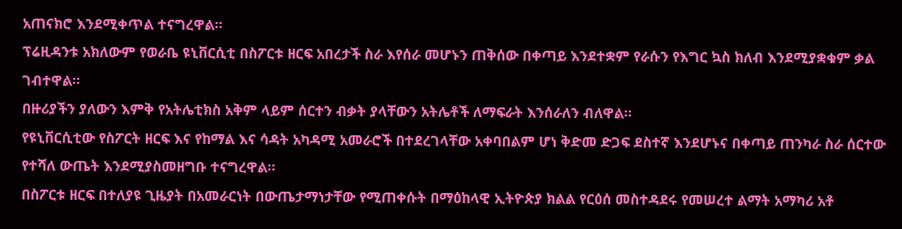አጠናክሮ እንደሚቀጥል ተናግረዋል።
ፕሬዚዳንቱ አክለውም የወራቤ ዩኒቨርሲቲ በስፖርቱ ዘርፍ አበረታች ስራ እየሰራ መሆኑን ጠቅሰው በቀጣይ እንደተቋም የራሱን የእግር ኳስ ክለብ እንደሚያቋቁም ቃል ገብተዋል።
በዙሪያችን ያለውን እምቅ የአትሌቲክስ አቅም ላይም ሰርተን ብቃት ያላቸውን አትሌቶች ለማፍራት እንሰራለን ብለዋል።
የዩኒቨርሲቲው የስፖርት ዘርፍ እና የከማል እና ሳዳት አካዳሚ አመራሮች በተደረገላቸው አቀባበልም ሆነ ቅድመ ድጋፍ ደስተኛ እንደሆኑና በቀጣይ ጠንካራ ስራ ሰርተው የተሻለ ውጤት እንደሚያስመዘግቡ ተናግረዋል።
በስፖርቱ ዘርፍ በተለያዩ ጊዜያት በአመራርነት በውጤታማነታቸው የሚጠቀሱት በማዕከላዊ ኢትዮጵያ ክልል የርዕሰ መስተዳደሩ የመሠረተ ልማት አማካሪ አቶ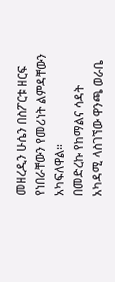መዘረዲን ሁሴን በስፖርቱ ዘርፍ የነበራቸውን የመሪነት ልምዳቸውን አካፍለዋል።
በመድረኩ የከማልና ሳዳት አካዳሚ ላስገኘው ዋንጫ ወራቤ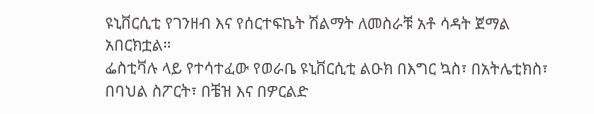ዩኒቨርሲቲ የገንዘብ እና የሰርተፍኬት ሽልማት ለመስራቹ አቶ ሳዳት ጀማል አበርክቷል።
ፌስቲቫሉ ላይ የተሳተፈው የወራቤ ዩኒቨርሲቲ ልዑክ በእግር ኳስ፣ በአትሌቲክስ፣ በባህል ስፖርት፣ በቼዝ እና በዎርልድ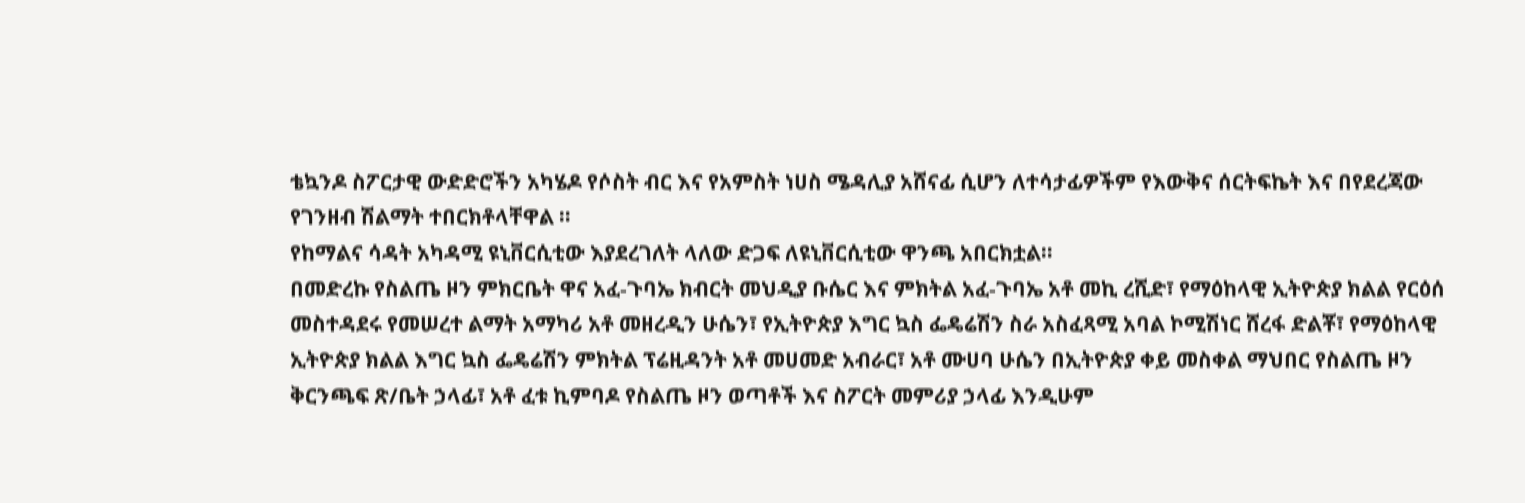ቴኳንዶ ስፖርታዊ ውድድሮችን አካሄዶ የሶስት ብር እና የአምስት ነሀስ ሜዳሊያ አሸናፊ ሲሆን ለተሳታፊዎችም የእውቅና ሰርትፍኬት እና በየደረጃው የገንዘብ ሽልማት ተበርክቶላቸዋል ።
የከማልና ሳዳት አካዳሚ ዩኒቨርሲቲው እያደረገለት ላለው ድጋፍ ለዩኒቨርሲቲው ዋንጫ አበርክቷል።
በመድረኩ የስልጤ ዞን ምክርቤት ዋና አፈ-ጉባኤ ክብርት መህዲያ ቡሴር እና ምክትል አፈ-ጉባኤ አቶ መኪ ረሺድ፣ የማዕከላዊ ኢትዮጵያ ክልል የርዕሰ መስተዳደሩ የመሠረተ ልማት አማካሪ አቶ መዘረዲን ሁሴን፣ የኢትዮጵያ እግር ኳስ ፌዴሬሽን ስራ አስፈጻሚ አባል ኮሚሽነር ሸረፋ ድልቾ፣ የማዕከላዊ ኢትዮጵያ ክልል እግር ኳስ ፌዴሬሽን ምክትል ፕሬዚዳንት አቶ መሀመድ አብራር፣ አቶ ሙሀባ ሁሴን በኢትዮጵያ ቀይ መስቀል ማህበር የስልጤ ዞን ቅርንጫፍ ጽ/ቤት ኃላፊ፣ አቶ ፈቱ ኪምባዶ የስልጤ ዞን ወጣቶች እና ስፖርት መምሪያ ኃላፊ እንዲሁም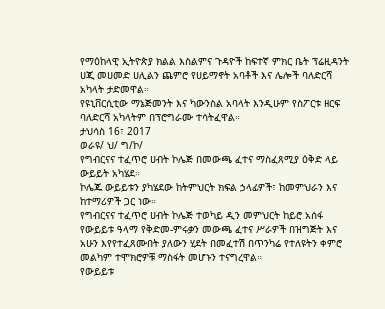የማዕከላዊ ኢትዮጵያ ክልል እስልምና ጉዳዮች ከፍተኛ ምክር ቤት ፕሬዚዳንት ሀጂ መሀመድ ሀሊልን ጨምሮ የሀይማኖት አባቶች እና ሌሎች ባለድርሻ አካላት ታድመዋል።
የዩኒቨርሲቲው ማኔጅመንት እና ካውንስል አባላት እንዲሁም የስፖርቱ ዘርፍ ባለድርሻ አካላትም በፕሮግራሙ ተሳትፈዋል።
ታህሳስ 16፣ 2017
ወራዩ/ ህ/ ግ/ኮ/
የግብርናና ተፈጥሮ ሀብት ኮሌጅ በመውጫ ፈተና ማስፈጸሚያ ዕቅድ ላይ ውይይት አካሄደ።
ኮሌጁ ውይይቱን ያካሄደው ከትምህርት ክፍል ኃላፊዎች፣ ከመምህራን እና ከተማሪዎች ጋር ነው።
የግብርናና ተፈጥሮ ሀብት ኮሌጅ ተወካይ ዲን መምህርት ከይሮ አሰፋ የውይይቱ ዓላማ የቅድመ-ምሩቃን መውጫ ፈተና ሥራዎች በዝግጅት እና አሁን እየየተፈጸሙበት ያለውን ሂደት በመፈተሽ በጥንካሬ የተለዩትን ቀምሮ መልካም ተሞክሮዎቹ ማስፋት መሆኑን ተናግረዋል።
የውይይቱ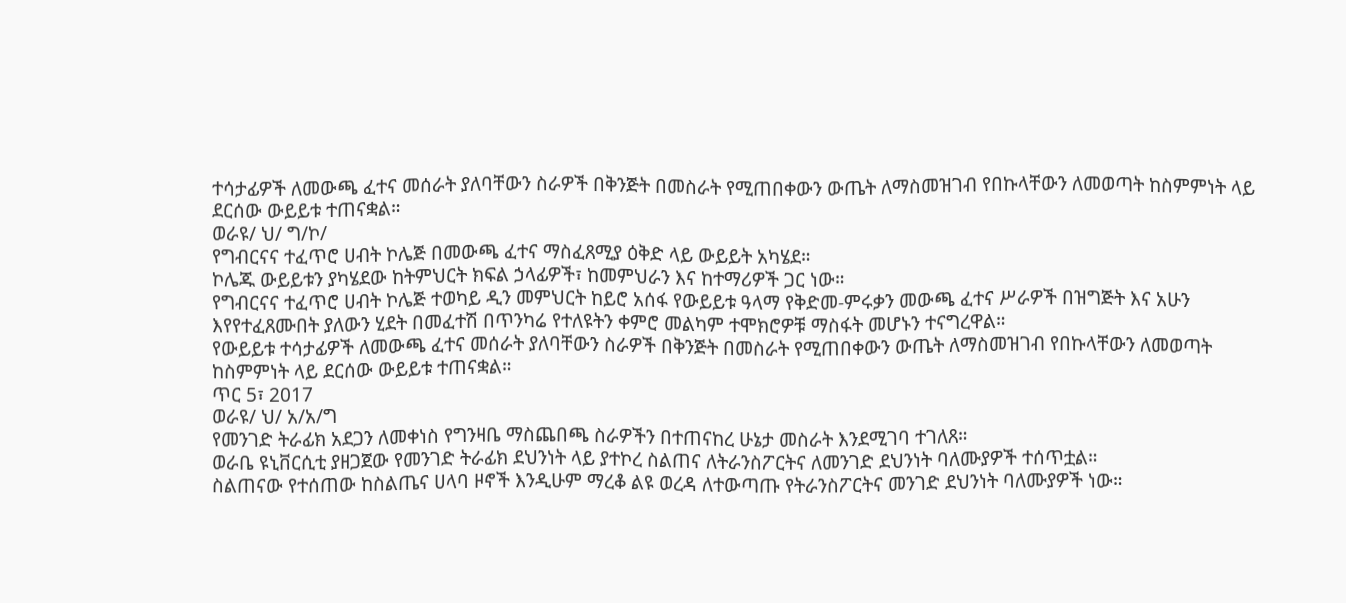ተሳታፊዎች ለመውጫ ፈተና መሰራት ያለባቸውን ስራዎች በቅንጅት በመስራት የሚጠበቀውን ውጤት ለማስመዝገብ የበኩላቸውን ለመወጣት ከስምምነት ላይ ደርሰው ውይይቱ ተጠናቋል።
ወራዩ/ ህ/ ግ/ኮ/
የግብርናና ተፈጥሮ ሀብት ኮሌጅ በመውጫ ፈተና ማስፈጸሚያ ዕቅድ ላይ ውይይት አካሄደ።
ኮሌጁ ውይይቱን ያካሄደው ከትምህርት ክፍል ኃላፊዎች፣ ከመምህራን እና ከተማሪዎች ጋር ነው።
የግብርናና ተፈጥሮ ሀብት ኮሌጅ ተወካይ ዲን መምህርት ከይሮ አሰፋ የውይይቱ ዓላማ የቅድመ-ምሩቃን መውጫ ፈተና ሥራዎች በዝግጅት እና አሁን እየየተፈጸሙበት ያለውን ሂደት በመፈተሽ በጥንካሬ የተለዩትን ቀምሮ መልካም ተሞክሮዎቹ ማስፋት መሆኑን ተናግረዋል።
የውይይቱ ተሳታፊዎች ለመውጫ ፈተና መሰራት ያለባቸውን ስራዎች በቅንጅት በመስራት የሚጠበቀውን ውጤት ለማስመዝገብ የበኩላቸውን ለመወጣት ከስምምነት ላይ ደርሰው ውይይቱ ተጠናቋል።
ጥር 5፣ 2017
ወራዩ/ ህ/ አ/አ/ግ
የመንገድ ትራፊክ አደጋን ለመቀነስ የግንዛቤ ማስጨበጫ ስራዎችን በተጠናከረ ሁኔታ መስራት እንደሚገባ ተገለጸ።
ወራቤ ዩኒቨርሲቲ ያዘጋጀው የመንገድ ትራፊክ ደህንነት ላይ ያተኮረ ስልጠና ለትራንስፖርትና ለመንገድ ደህንነት ባለሙያዎች ተሰጥቷል።
ስልጠናው የተሰጠው ከስልጤና ሀላባ ዞኖች እንዲሁም ማረቆ ልዩ ወረዳ ለተውጣጡ የትራንስፖርትና መንገድ ደህንነት ባለሙያዎች ነው።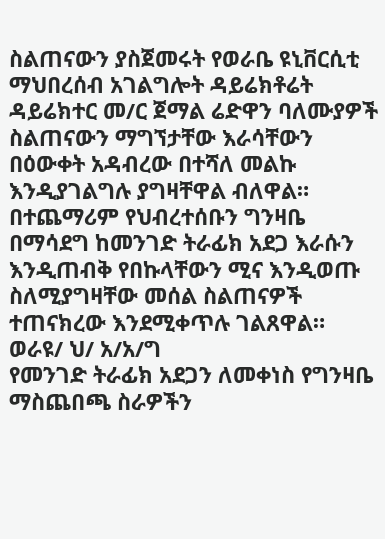ስልጠናውን ያስጀመሩት የወራቤ ዩኒቨርሲቲ ማህበረሰብ አገልግሎት ዳይሬክቶሬት ዳይሬክተር መ/ር ጀማል ሬድዋን ባለሙያዎች ስልጠናውን ማግኘታቸው እራሳቸውን በዕውቀት አዳብረው በተሻለ መልኩ እንዲያገልግሉ ያግዛቸዋል ብለዋል።
በተጨማሪም የህብረተሰቡን ግንዛቤ በማሳደግ ከመንገድ ትራፊክ አደጋ እራሱን እንዲጠብቅ የበኩላቸውን ሚና እንዲወጡ ስለሚያግዛቸው መሰል ስልጠናዎች ተጠናክረው እንደሚቀጥሉ ገልጸዋል።
ወራዩ/ ህ/ አ/አ/ግ
የመንገድ ትራፊክ አደጋን ለመቀነስ የግንዛቤ ማስጨበጫ ስራዎችን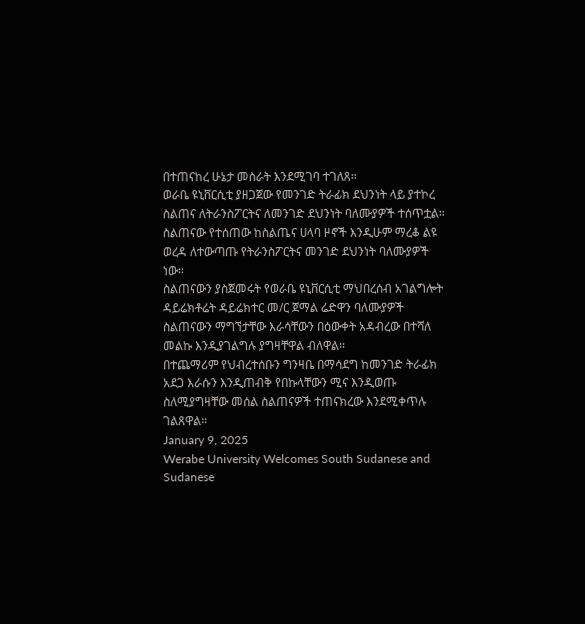በተጠናከረ ሁኔታ መስራት እንደሚገባ ተገለጸ።
ወራቤ ዩኒቨርሲቲ ያዘጋጀው የመንገድ ትራፊክ ደህንነት ላይ ያተኮረ ስልጠና ለትራንስፖርትና ለመንገድ ደህንነት ባለሙያዎች ተሰጥቷል።
ስልጠናው የተሰጠው ከስልጤና ሀላባ ዞኖች እንዲሁም ማረቆ ልዩ ወረዳ ለተውጣጡ የትራንስፖርትና መንገድ ደህንነት ባለሙያዎች ነው።
ስልጠናውን ያስጀመሩት የወራቤ ዩኒቨርሲቲ ማህበረሰብ አገልግሎት ዳይሬክቶሬት ዳይሬክተር መ/ር ጀማል ሬድዋን ባለሙያዎች ስልጠናውን ማግኘታቸው እራሳቸውን በዕውቀት አዳብረው በተሻለ መልኩ እንዲያገልግሉ ያግዛቸዋል ብለዋል።
በተጨማሪም የህብረተሰቡን ግንዛቤ በማሳደግ ከመንገድ ትራፊክ አደጋ እራሱን እንዲጠብቅ የበኩላቸውን ሚና እንዲወጡ ስለሚያግዛቸው መሰል ስልጠናዎች ተጠናክረው እንደሚቀጥሉ ገልጸዋል።
January 9, 2025
Werabe University Welcomes South Sudanese and Sudanese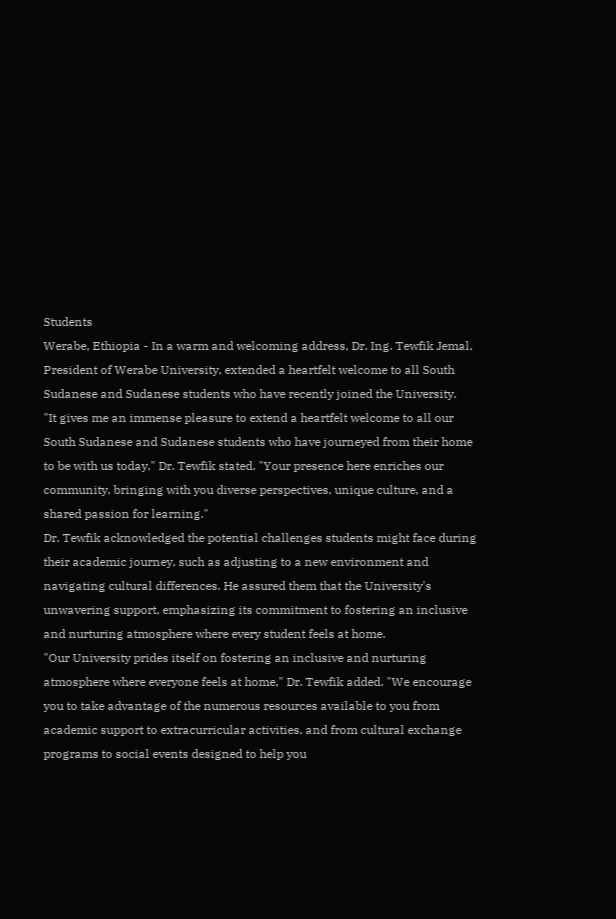Students
Werabe, Ethiopia - In a warm and welcoming address, Dr. Ing. Tewfik Jemal, President of Werabe University, extended a heartfelt welcome to all South Sudanese and Sudanese students who have recently joined the University.
"It gives me an immense pleasure to extend a heartfelt welcome to all our South Sudanese and Sudanese students who have journeyed from their home to be with us today," Dr. Tewfik stated. "Your presence here enriches our community, bringing with you diverse perspectives, unique culture, and a shared passion for learning."
Dr. Tewfik acknowledged the potential challenges students might face during their academic journey, such as adjusting to a new environment and navigating cultural differences. He assured them that the University's unwavering support, emphasizing its commitment to fostering an inclusive and nurturing atmosphere where every student feels at home.
"Our University prides itself on fostering an inclusive and nurturing atmosphere where everyone feels at home," Dr. Tewfik added. "We encourage you to take advantage of the numerous resources available to you from academic support to extracurricular activities, and from cultural exchange programs to social events designed to help you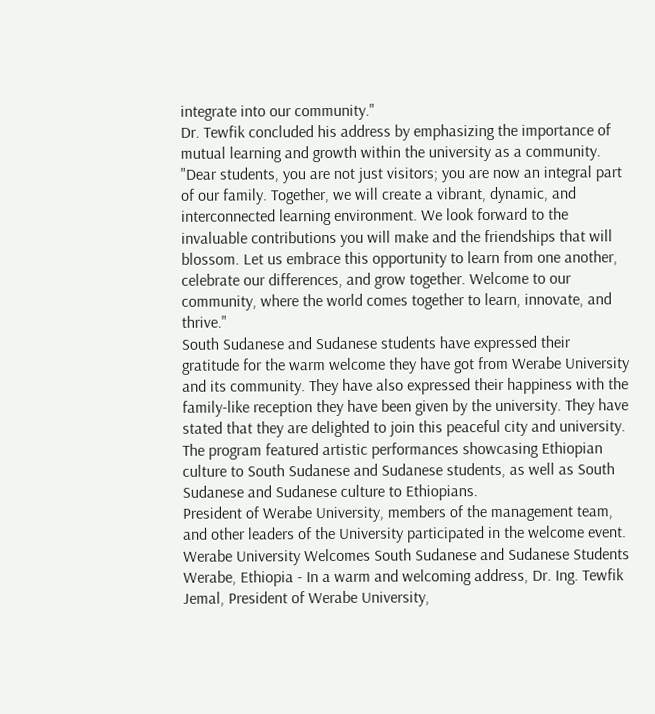integrate into our community."
Dr. Tewfik concluded his address by emphasizing the importance of mutual learning and growth within the university as a community. "Dear students, you are not just visitors; you are now an integral part of our family. Together, we will create a vibrant, dynamic, and interconnected learning environment. We look forward to the invaluable contributions you will make and the friendships that will blossom. Let us embrace this opportunity to learn from one another, celebrate our differences, and grow together. Welcome to our community, where the world comes together to learn, innovate, and thrive."
South Sudanese and Sudanese students have expressed their gratitude for the warm welcome they have got from Werabe University and its community. They have also expressed their happiness with the family-like reception they have been given by the university. They have stated that they are delighted to join this peaceful city and university.
The program featured artistic performances showcasing Ethiopian culture to South Sudanese and Sudanese students, as well as South Sudanese and Sudanese culture to Ethiopians.
President of Werabe University, members of the management team, and other leaders of the University participated in the welcome event.
Werabe University Welcomes South Sudanese and Sudanese Students
Werabe, Ethiopia - In a warm and welcoming address, Dr. Ing. Tewfik Jemal, President of Werabe University,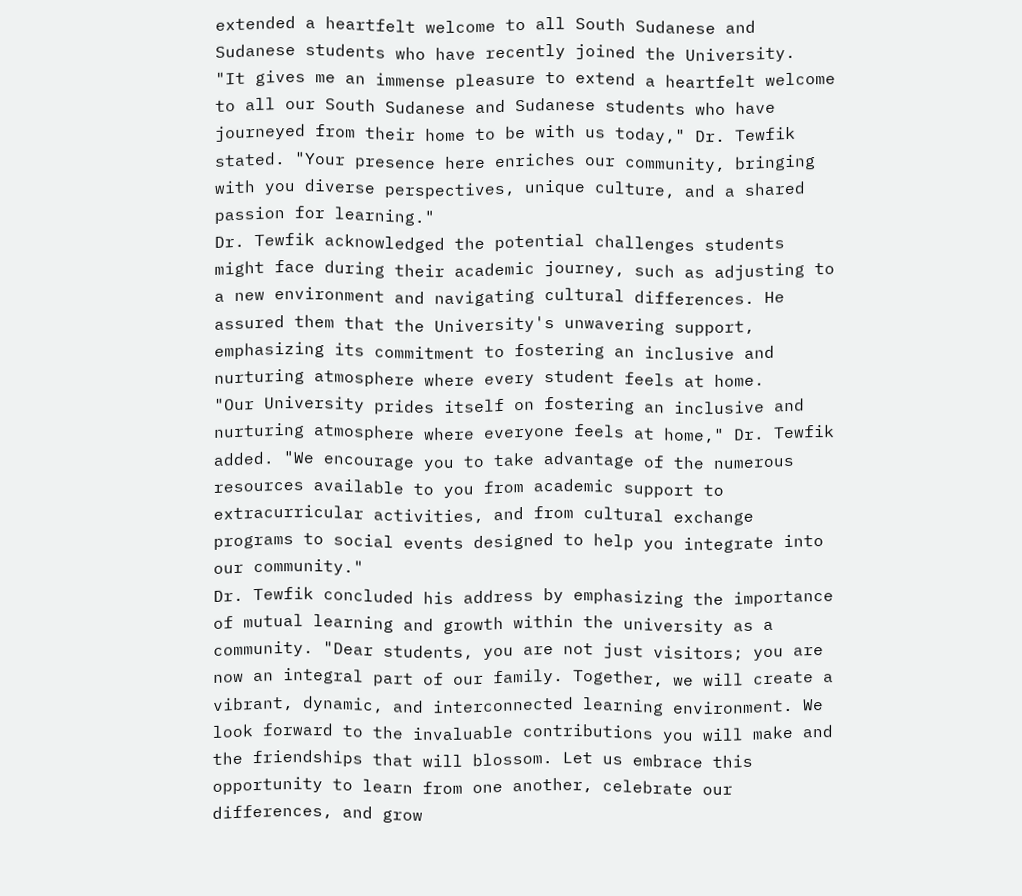extended a heartfelt welcome to all South Sudanese and Sudanese students who have recently joined the University.
"It gives me an immense pleasure to extend a heartfelt welcome to all our South Sudanese and Sudanese students who have journeyed from their home to be with us today," Dr. Tewfik stated. "Your presence here enriches our community, bringing with you diverse perspectives, unique culture, and a shared passion for learning."
Dr. Tewfik acknowledged the potential challenges students might face during their academic journey, such as adjusting to a new environment and navigating cultural differences. He assured them that the University's unwavering support, emphasizing its commitment to fostering an inclusive and nurturing atmosphere where every student feels at home.
"Our University prides itself on fostering an inclusive and nurturing atmosphere where everyone feels at home," Dr. Tewfik added. "We encourage you to take advantage of the numerous resources available to you from academic support to extracurricular activities, and from cultural exchange programs to social events designed to help you integrate into our community."
Dr. Tewfik concluded his address by emphasizing the importance of mutual learning and growth within the university as a community. "Dear students, you are not just visitors; you are now an integral part of our family. Together, we will create a vibrant, dynamic, and interconnected learning environment. We look forward to the invaluable contributions you will make and the friendships that will blossom. Let us embrace this opportunity to learn from one another, celebrate our differences, and grow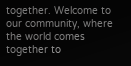together. Welcome to our community, where the world comes together to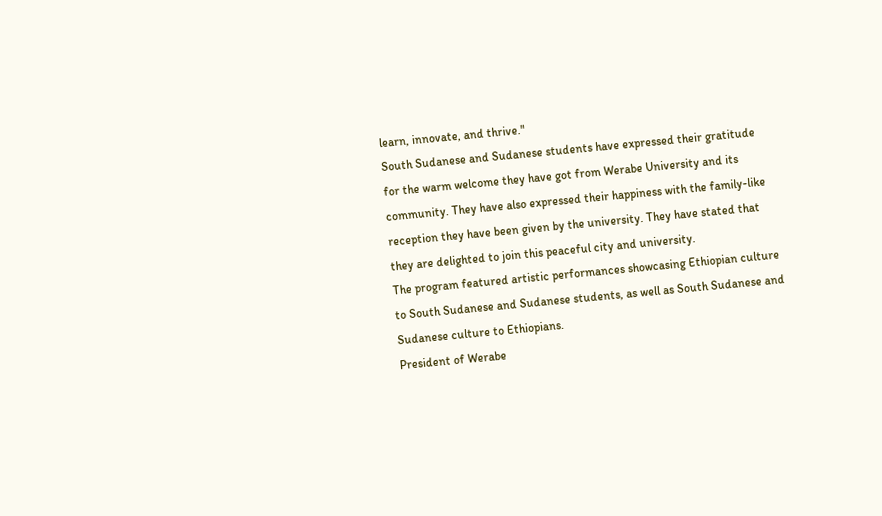learn, innovate, and thrive."
South Sudanese and Sudanese students have expressed their gratitude for the warm welcome they have got from Werabe University and its community. They have also expressed their happiness with the family-like reception they have been given by the university. They have stated that they are delighted to join this peaceful city and university.
The program featured artistic performances showcasing Ethiopian culture to South Sudanese and Sudanese students, as well as South Sudanese and Sudanese culture to Ethiopians.
President of Werabe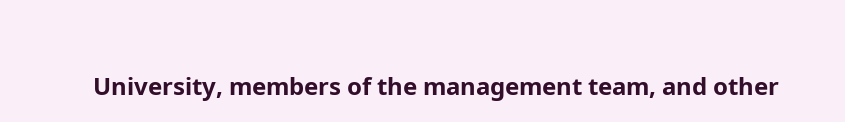University, members of the management team, and other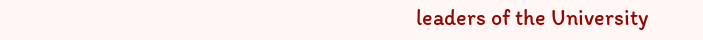leaders of the University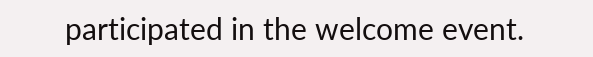participated in the welcome event.